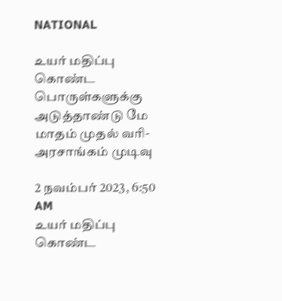NATIONAL

உயர் மதிப்பு கொண்ட பொருள்களுக்கு அடுத்தாண்டு மே மாதம் முதல் வரி- அரசாங்கம் முடிவு

2 நவம்பர் 2023, 6:50 AM
உயர் மதிப்பு கொண்ட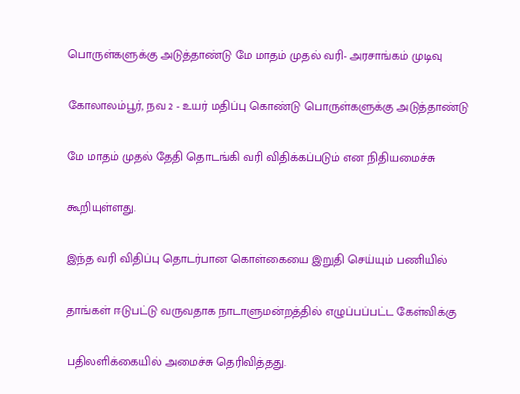பொருள்களுக்கு அடுத்தாண்டு மே மாதம் முதல் வரி- அரசாங்கம் முடிவு

கோலாலம்பூர், நவ 2 - உயர் மதிப்பு கொண்டு பொருள்களுக்கு அடுத்தாண்டு

மே மாதம் முதல் தேதி தொடங்கி வரி விதிக்கப்படும் என நிதியமைச்சு

கூறியுள்ளது.

இந்த வரி விதிப்பு தொடர்பான கொள்கையை இறுதி செய்யும் பணியில்

தாங்கள் ஈடுபட்டு வருவதாக நாடாளுமன்றத்தில் எழுப்பப்பட்ட கேள்விக்கு

பதிலளிக்கையில் அமைச்சு தெரிவித்தது.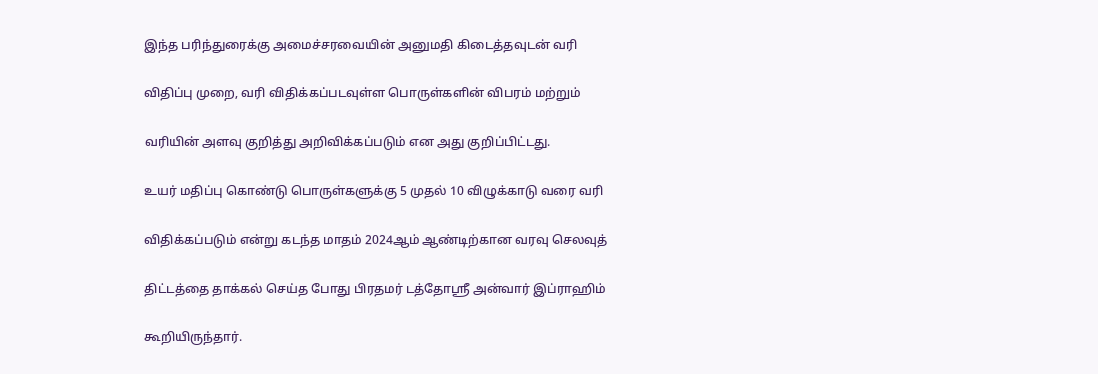இந்த பரிந்துரைக்கு அமைச்சரவையின் அனுமதி கிடைத்தவுடன் வரி

விதிப்பு முறை, வரி விதிக்கப்படவுள்ள பொருள்களின் விபரம் மற்றும்

வரியின் அளவு குறித்து அறிவிக்கப்படும் என அது குறிப்பிட்டது.

உயர் மதிப்பு கொண்டு பொருள்களுக்கு 5 முதல் 10 விழுக்காடு வரை வரி

விதிக்கப்படும் என்று கடந்த மாதம் 2024ஆம் ஆண்டிற்கான வரவு செலவுத்

திட்டத்தை தாக்கல் செய்த போது பிரதமர் டத்தோஸ்ரீ அன்வார் இப்ராஹிம்

கூறியிருந்தார்.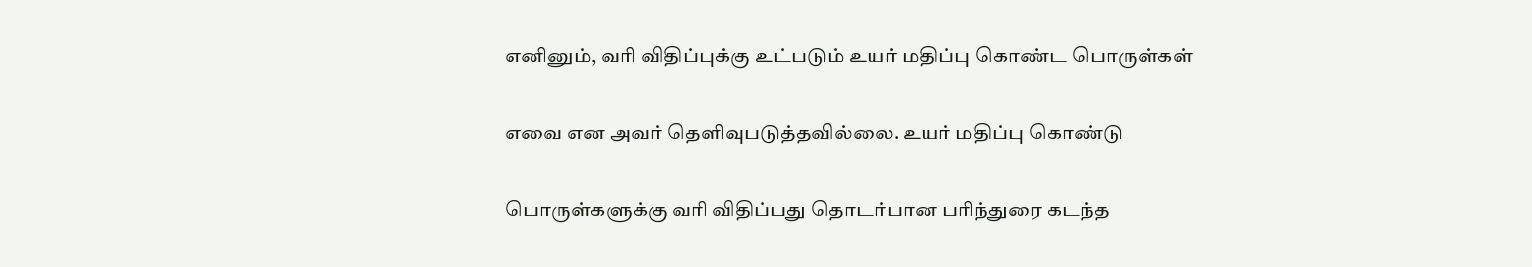எனினும், வரி விதிப்புக்கு உட்படும் உயர் மதிப்பு கொண்ட பொருள்கள்

எவை என அவர் தெளிவுபடுத்தவில்லை. உயர் மதிப்பு கொண்டு

பொருள்களுக்கு வரி விதிப்பது தொடர்பான பரிந்துரை கடந்த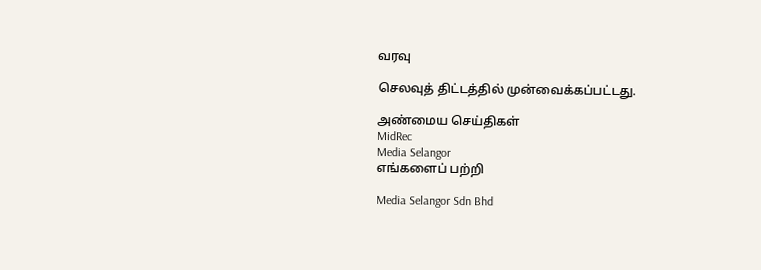வரவு

செலவுத் திட்டத்தில் முன்வைக்கப்பட்டது.

அண்மைய செய்திகள்
MidRec
Media Selangor
எங்களைப் பற்றி

Media Selangor Sdn Bhd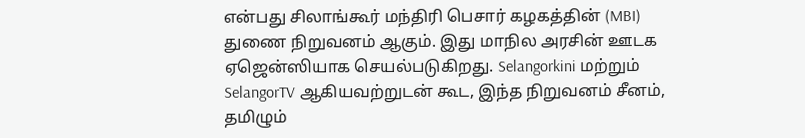என்பது சிலாங்கூர் மந்திரி பெசார் கழகத்தின் (MBI) துணை நிறுவனம் ஆகும். இது மாநில அரசின் ஊடக ஏஜென்ஸியாக செயல்படுகிறது. Selangorkini மற்றும் SelangorTV ஆகியவற்றுடன் கூட, இந்த நிறுவனம் சீனம், தமிழும்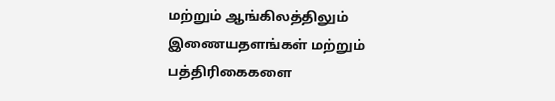மற்றும் ஆங்கிலத்திலும் இணையதளங்கள் மற்றும் பத்திரிகைகளை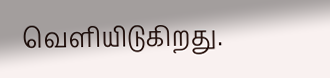வெளியிடுகிறது.